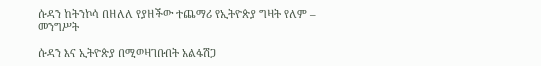ሱዳን ከትንኮሳ በዘለለ የያዘችው ተጨማሪ የኢትዮጵያ ግዛት የለም – መንግሥት

ሱዳን እና ኢትዮጵያ በሚወዛገቡበት አልፋሽጋ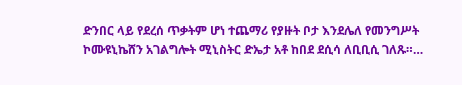ድንበር ላይ የደረሰ ጥቃትም ሆነ ተጨማሪ የያዙት ቦታ እንደሌለ የመንግሥት ኮሙዩኒኬሸን አገልግሎት ሚኒስትር ድኤታ አቶ ከበደ ደሲሳ ለቢቢሲ ገለጹ።…